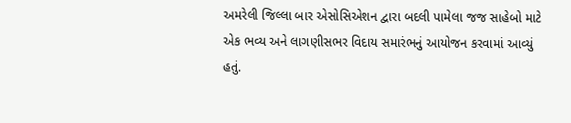અમરેલી જિલ્લા બાર એસોસિએશન દ્વારા બદલી પામેલા જજ સાહેબો માટે એક ભવ્ય અને લાગણીસભર વિદાય સમારંભનું આયોજન કરવામાં આવ્યું હતું.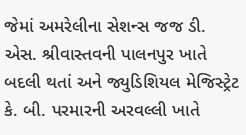જેમાં અમરેલીના સેશન્સ જજ ડી. એસ. શ્રીવાસ્તવની પાલનપુર ખાતે બદલી થતાં અને જ્યુડિશિયલ મેજિસ્ટ્રેટ કે. બી. પરમારની અરવલ્લી ખાતે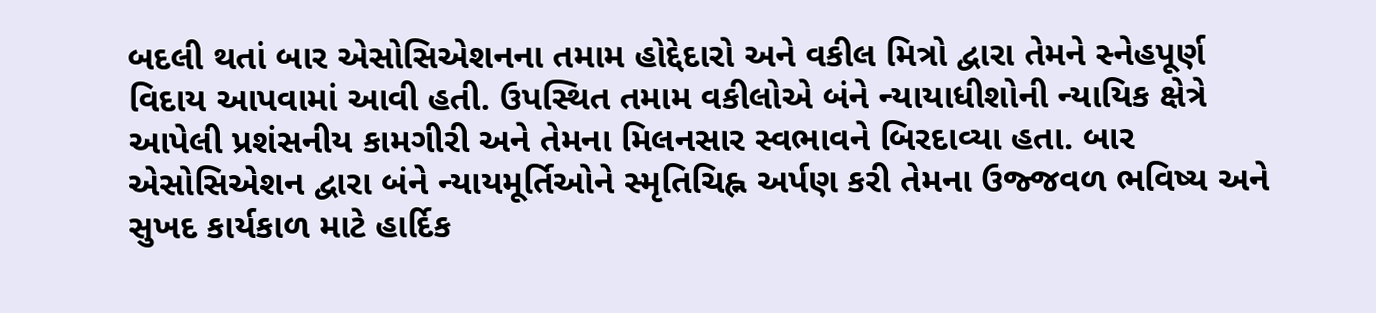બદલી થતાં બાર એસોસિએશનના તમામ હોદ્દેદારો અને વકીલ મિત્રો દ્વારા તેમને સ્નેહપૂર્ણ વિદાય આપવામાં આવી હતી. ઉપસ્થિત તમામ વકીલોએ બંને ન્યાયાધીશોની ન્યાયિક ક્ષેત્રે આપેલી પ્રશંસનીય કામગીરી અને તેમના મિલનસાર સ્વભાવને બિરદાવ્યા હતા. બાર એસોસિએશન દ્વારા બંને ન્યાયમૂર્તિઓને સ્મૃતિચિહ્ન અર્પણ કરી તેમના ઉજ્જવળ ભવિષ્ય અને સુખદ કાર્યકાળ માટે હાર્દિક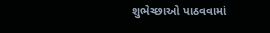શુભેચ્છાઓ પાઠવવામાં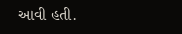આવી હતી.